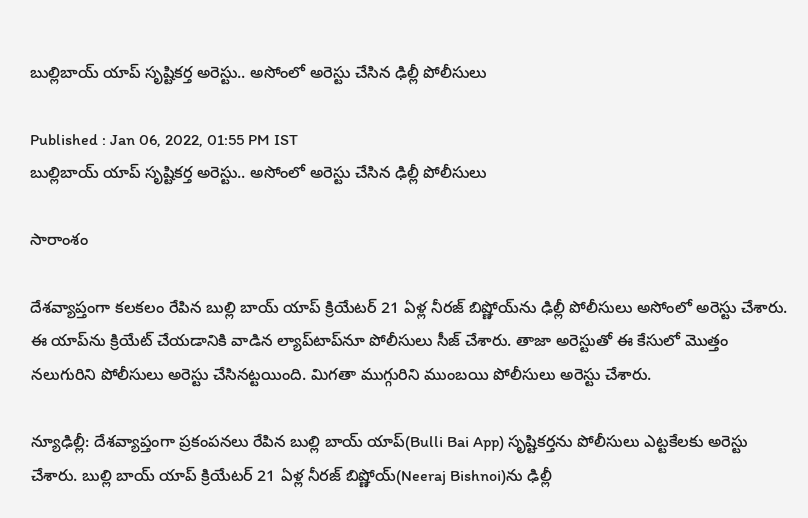బుల్లిబాయ్ యాప్ సృష్టికర్త అరెస్టు.. అసోంలో అరెస్టు చేసిన ఢిల్లీ పోలీసులు

Published : Jan 06, 2022, 01:55 PM IST
బుల్లిబాయ్ యాప్ సృష్టికర్త అరెస్టు.. అసోంలో అరెస్టు చేసిన ఢిల్లీ పోలీసులు

సారాంశం

దేశవ్యాప్తంగా కలకలం రేపిన బుల్లి బాయ్ యాప్ క్రియేటర్ 21 ఏళ్ల నీరజ్ బిష్ణోయ్‌ను ఢిల్లీ పోలీసులు అసోంలో అరెస్టు చేశారు. ఈ యాప్‌ను క్రియేట్ చేయడానికి వాడిన ల్యాప్‌టాప్‌నూ పోలీసులు సీజ్ చేశారు. తాజా అరెస్టుతో ఈ కేసులో మొత్తం నలుగురిని పోలీసులు అరెస్టు చేసినట్టయింది. మిగతా ముగ్గురిని ముంబయి పోలీసులు అరెస్టు చేశారు.

న్యూఢిల్లీ: దేశవ్యాప్తంగా ప్రకంపనలు రేపిన బుల్లి బాయ్ యాప్(Bulli Bai App) సృష్టికర్తను పోలీసులు ఎట్టకేలకు అరెస్టు చేశారు. బుల్లి బాయ్ యాప్ క్రియేటర్ 21 ఏళ్ల నీరజ్ బిష్ణోయ్‌(Neeraj Bishnoi)ను ఢిల్లీ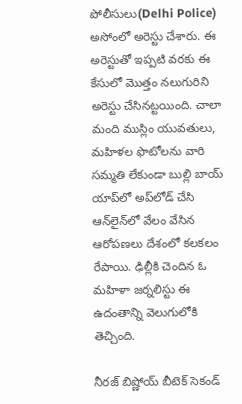పోలీసులు(Delhi Police) అసోంలో అరెస్టు చేశారు. ఈ అరెస్టుతో ఇప్పటి వరకు ఈ కేసులో మొత్తం నలుగురిని అరెస్టు చేసినట్టయింది. చాలా మంది ముస్లిం యువతులు, మహిళల ఫొటోలను వారి సమ్మతి లేకుండా బుల్లి బాయ్ యాప్‌లో అప్‌లోడ్ చేసి ఆన్‌లైన్‌లో వేలం వేసిన ఆరోపణలు దేశంలో కలకలం రేపాయి. ఢిల్లీకి చెందిన ఓ మహిళా జర్నలిస్టు ఈ ఉదంతాన్ని వెలుగులోకి తెచ్చింది.

నీరజ్ బిష్ణోయ్ బీటెక్ సెకండ్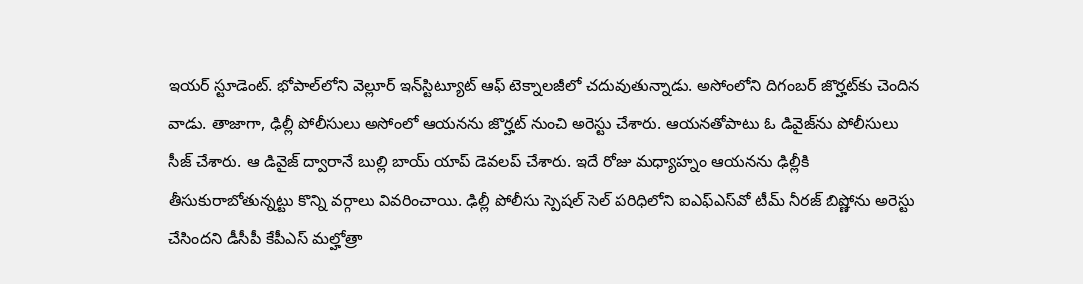ఇయర్ స్టూడెంట్. భోపాల్‌లోని వెల్లూర్ ఇన్‌స్టిట్యూట్ ఆఫ్ టెక్నాలజీలో చదువుతున్నాడు. అసోంలోని దిగంబర్ జొర్హట్‌కు చెందిన వాడు. తాజాగా, ఢిల్లీ పోలీసులు అసోంలో ఆయనను జొర్హట్ నుంచి అరెస్టు చేశారు. ఆయనతోపాటు ఓ డివైజ్‌ను పోలీసులు సీజ్ చేశారు. ఆ డివైజ్ ద్వారానే బుల్లి బాయ్ యాప్ డెవలప్ చేశారు. ఇదే రోజు మధ్యాహ్నం ఆయనను ఢిల్లీకి తీసుకురాబోతున్నట్టు కొన్ని వర్గాలు వివరించాయి. ఢిల్లీ పోలీసు స్పెషల్ సెల్‌ పరిధిలోని ఐఎఫ్ఎస్‌వో టీమ్ నీరజ్ బిష్ణోను అరెస్టు చేసిందని డీసీపీ కేపీఎస్ మల్హోత్రా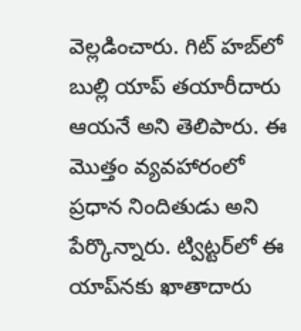వెల్లడించారు. గిట్ హబ్‌లో బుల్లి యాప్ తయారీదారు ఆయనే అని తెలిపారు. ఈ మొత్తం వ్యవహారంలో ప్రధాన నిందితుడు అని పేర్కొన్నారు. ట్విట్టర్‌లో ఈ యాప్‌నకు ఖాతాదారు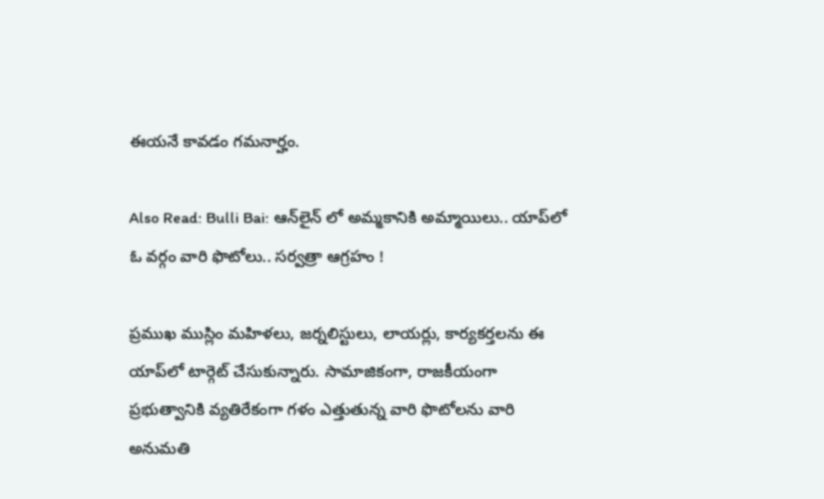ఈయనే కావడం గమనార్హం.

Also Read: Bulli Bai: ఆన్‌లైన్ లో అమ్మ‌కానికి అమ్మాయిలు.. యాప్‌లో ఓ వ‌ర్గం వారి ఫొటోలు.. సర్వత్రా ఆగ్రహం !

ప్రముఖ ముస్లిం మహిళలు, జర్నలిస్టులు, లాయర్లు, కార్యకర్తలను ఈ యాప్‌లో టార్గెట్ చేసుకున్నారు. సామాజికంగా, రాజకీయంగా ప్రభుత్వానికి వ్యతిరేకంగా గళం ఎత్తుతున్న వారి ఫొటోలను వారి అనుమతి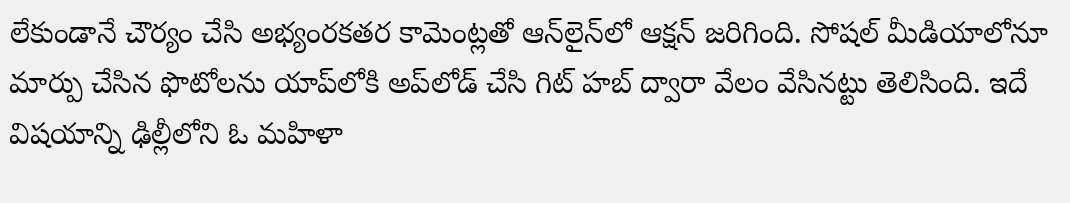లేకుండానే చౌర్యం చేసి అభ్యంరకతర కామెంట్లతో ఆన్‌లైన్‌లో ఆక్షన్ జరిగింది. సోషల్ మీడియాలోనూ మార్పు చేసిన ఫొటోలను యాప్‌లోకి అప్‌లోడ్ చేసి గిట్ హబ్ ద్వారా వేలం వేసినట్టు తెలిసింది. ఇదే విషయాన్ని ఢిల్లీలోని ఓ మహిళా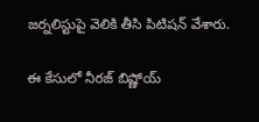జర్నలిస్టుపై వెలికి తీసి పిటిషన్ వేశారు.

ఈ కేసులో నీరజ్ బిష్ణోయ్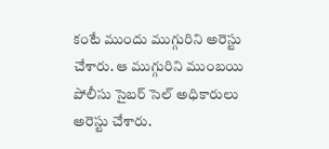కంటే ముందు ముగ్గురిని అరెస్టు చేశారు. ఆ ముగ్గురిని ముంబయి పోలీసు సైబర్ సెల్ అధికారులు అరెస్టు చేశారు.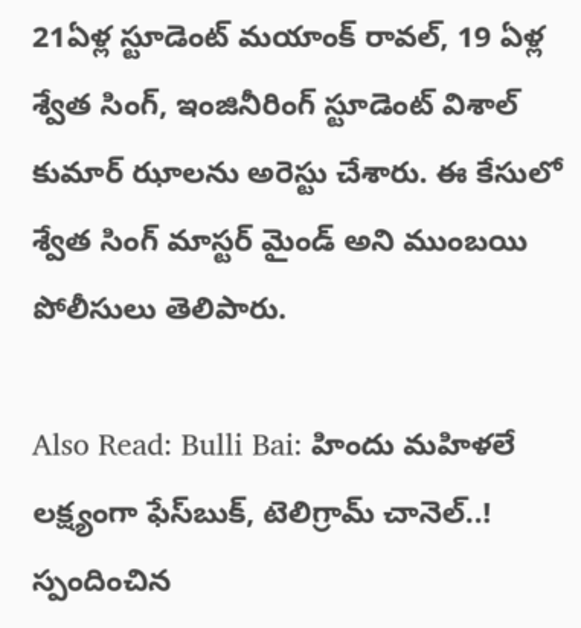21ఏళ్ల స్టూడెంట్ మయాంక్ రావల్, 19 ఏళ్ల శ్వేత సింగ్, ఇంజినీరింగ్ స్టూడెంట్ విశాల్ కుమార్ ఝాలను అరెస్టు చేశారు. ఈ కేసులో శ్వేత సింగ్ మాస్టర్ మైండ్ అని ముంబయి పోలీసులు తెలిపారు.

Also Read: Bulli Bai: హిందు మహిళలే లక్ష్యంగా ఫేస్‌బుక్, టెలిగ్రామ్ చానెల్..! స్పందించిన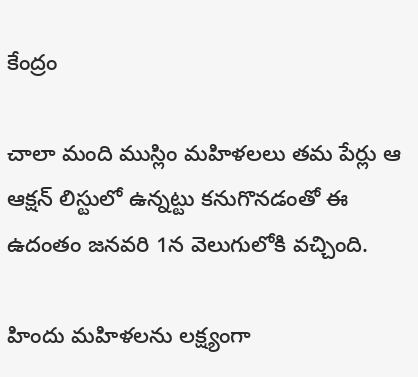కేంద్రం

చాలా మంది ముస్లిం మహిళలలు తమ పేర్లు ఆ ఆక్షన్ లిస్టులో ఉన్నట్టు కనుగొనడంతో ఈ ఉదంతం జనవరి 1న వెలుగులోకి వచ్చింది.

హిందు మహిళలను లక్ష్యంగా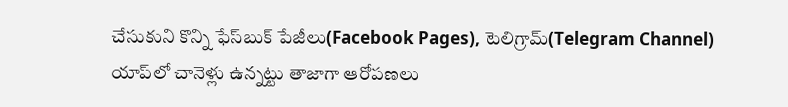చేసుకుని కొన్ని ఫేస్‌బుక్ పేజీలు(Facebook Pages), టెలిగ్రామ్(Telegram Channel) యాప్‌లో చానెళ్లు ఉన్నట్టు తాజాగా ఆరోపణలు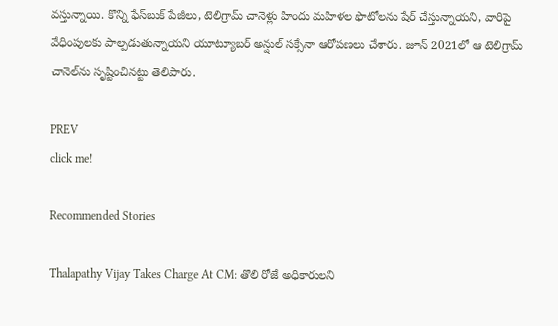వస్తున్నాయి. కొన్ని ఫేస్‌బుక్ పేజీలు, టెలిగ్రామ్ చానెళ్లు హిందు మహిళల ఫొటోలను షేర్ చేస్తున్నాయని, వారిపై వేధింపులకు పాల్పడుతున్నాయని యూట్యూబర్ అన్షుల్ సక్సేనా ఆరోపణలు చేశారు. జూన్ 2021లో ఆ టెలిగ్రామ్ చానెల్‌ను సృష్టించినట్టు తెలిపారు.

PREV
click me!

Recommended Stories

Thalapathy Vijay Takes Charge At CM: తొలి రోజే అధికారులని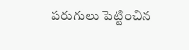పరుగులు పెట్టించిన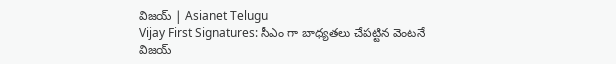విజయ్ | Asianet Telugu
Vijay First Signatures: సీఎం గా బాధ్యతలు చేపట్టిన వెంటనే విజయ్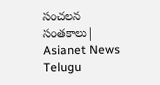సంచలన సంతకాలు| Asianet News Telugu